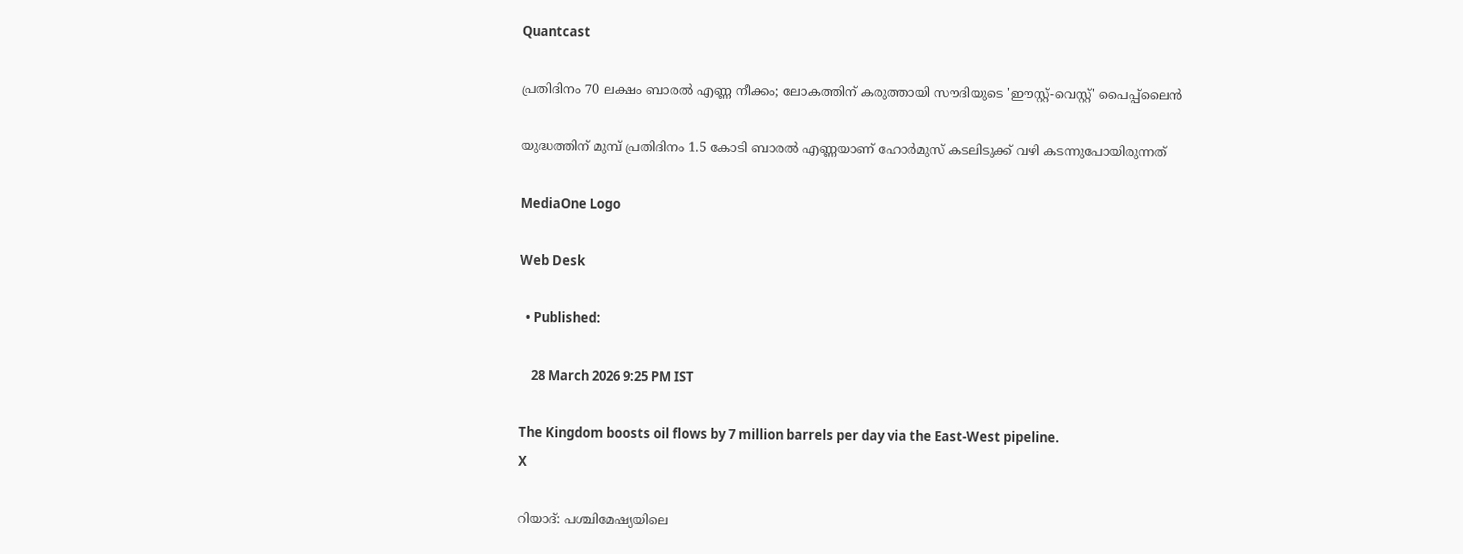Quantcast

പ്രതിദിനം 70 ലക്ഷം ബാരൽ എണ്ണ നീക്കം; ലോകത്തിന് കരുത്തായി സൗദിയുടെ 'ഈസ്റ്റ്-വെസ്റ്റ്' പൈപ്പ്‌ലൈൻ

യുദ്ധത്തിന് മുമ്പ് പ്രതിദിനം 1.5 കോടി ബാരൽ എണ്ണയാണ് ഹോർമുസ് കടലിടുക്ക് വഴി കടന്നുപോയിരുന്നത്

MediaOne Logo

Web Desk

  • Published:

    28 March 2026 9:25 PM IST

The Kingdom boosts oil flows by 7 million barrels per day via the East-West pipeline.
X

റിയാദ്: പശ്ചിമേഷ്യയിലെ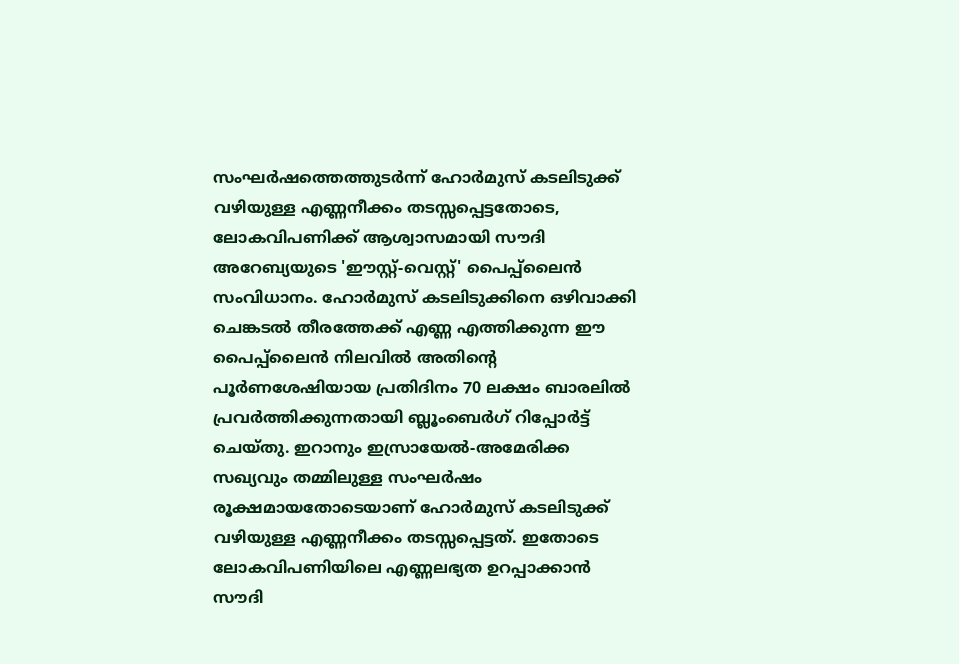സംഘർഷത്തെത്തുടർന്ന് ഹോർമുസ് കടലിടുക്ക് വഴിയുള്ള എണ്ണനീക്കം തടസ്സപ്പെട്ടതോടെ, ലോകവിപണിക്ക് ആശ്വാസമായി സൗദി അറേബ്യയുടെ 'ഈസ്റ്റ്-വെസ്റ്റ്' പൈപ്പ്‌ലൈൻ സംവിധാനം. ഹോർമുസ് കടലിടുക്കിനെ ഒഴിവാക്കി ചെങ്കടൽ തീരത്തേക്ക് എണ്ണ എത്തിക്കുന്ന ഈ പൈപ്പ്‌ലൈൻ നിലവിൽ അതിന്റെ പൂർണശേഷിയായ പ്രതിദിനം 70 ലക്ഷം ബാരലിൽ പ്രവർത്തിക്കുന്നതായി ബ്ലൂംബെർഗ് റിപ്പോർട്ട് ചെയ്തു. ഇറാനും ഇസ്രായേൽ-അമേരിക്ക സഖ്യവും തമ്മിലുള്ള സംഘർഷം രൂക്ഷമായതോടെയാണ് ഹോർമുസ് കടലിടുക്ക് വഴിയുള്ള എണ്ണനീക്കം തടസ്സപ്പെട്ടത്. ഇതോടെ ലോകവിപണിയിലെ എണ്ണലഭ്യത ഉറപ്പാക്കാൻ സൗദി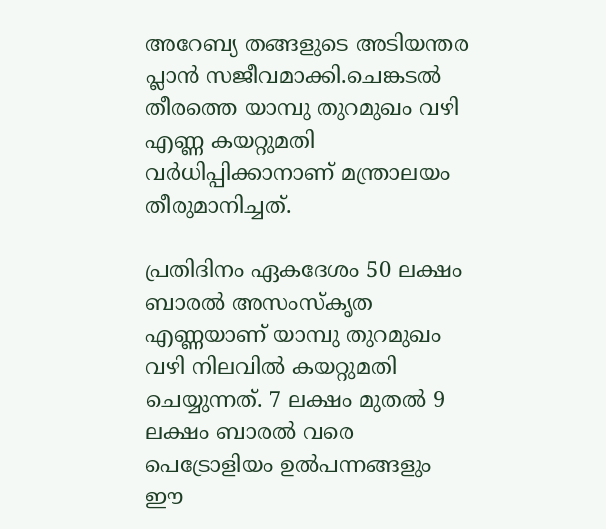അറേബ്യ തങ്ങളുടെ അടിയന്തര പ്ലാൻ സജീവമാക്കി.ചെങ്കടൽ തീരത്തെ യാമ്പു തുറമുഖം വഴി എണ്ണ കയറ്റുമതി വർധിപ്പിക്കാനാണ് മന്ത്രാലയം തീരുമാനിച്ചത്.

പ്രതിദിനം ഏകദേശം 50 ലക്ഷം ബാരൽ അസംസ്‌കൃത എണ്ണയാണ് യാമ്പു തുറമുഖം വഴി നിലവിൽ കയറ്റുമതി ചെയ്യുന്നത്. 7 ലക്ഷം മുതൽ 9 ലക്ഷം ബാരൽ വരെ പെട്രോളിയം ഉൽപന്നങ്ങളും ഈ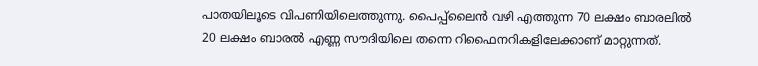പാതയിലൂടെ വിപണിയിലെത്തുന്നു. പൈപ്പ്‌ലൈൻ വഴി എത്തുന്ന 70 ലക്ഷം ബാരലിൽ 20 ലക്ഷം ബാരൽ എണ്ണ സൗദിയിലെ തന്നെ റിഫൈനറികളിലേക്കാണ് മാറ്റുന്നത്.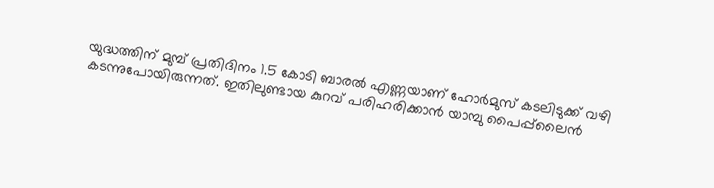യുദ്ധത്തിന് മുമ്പ് പ്രതിദിനം 1.5 കോടി ബാരൽ എണ്ണയാണ് ഹോർമുസ് കടലിടുക്ക് വഴി കടന്നുപോയിരുന്നത്. ഇതിലുണ്ടായ കുറവ് പരിഹരിക്കാൻ യാമ്പു പൈപ്പ്‌ലൈൻ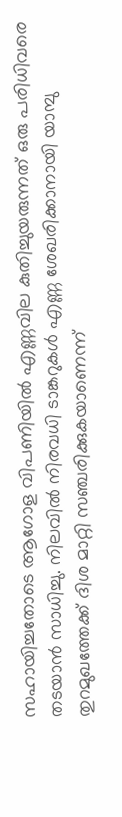സഹായിച്ചതോടെ ആഗോള വിപണിയിൽ എണ്ണവില കുതിച്ചുയരുന്നത് ഒരു പരിധിവരെ തടയാൻ സാധിച്ചു. നിലവിൽ നിരവധി ടാങ്കറുകൾ എണ്ണ ശേഖരിക്കാനായി യാമ്പു തുറമുഖത്തേക്ക് ദിശ മാറ്റി സഞ്ചരിക്കുകയാണെന്ന്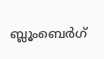ബ്ലൂംബെർഗ്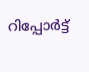റിപ്പോർട്ട്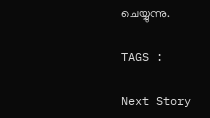ചെയ്യുന്നു.

TAGS :

Next Story